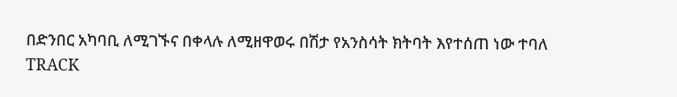በድንበር አካባቢ ለሚገኙና በቀላሉ ለሚዘዋወሩ በሽታ የአንስሳት ክትባት እየተሰጠ ነው ተባለ
TRACK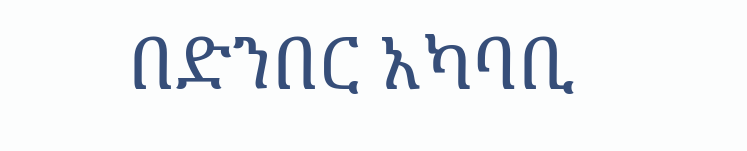በድንበር አካባቢ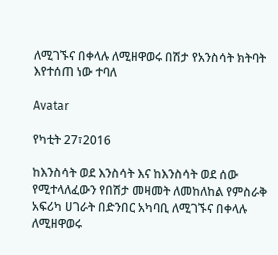ለሚገኙና በቀላሉ ለሚዘዋወሩ በሽታ የአንስሳት ክትባት እየተሰጠ ነው ተባለ

Avatar

የካቲት 27፣2016

ከእንስሳት ወደ እንስሳት እና ከእንስሳት ወደ ሰው የሚተላለፈውን የበሽታ መዛመት ለመከለከል የምስራቅ አፍሪካ ሀገራት በድንበር አካባቢ ለሚገኙና በቀላሉ ለሚዘዋወሩ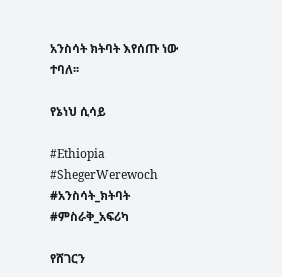አንስሳት ክትባት እየሰጡ ነው ተባለ፡፡

የኔነህ ሲሳይ

#Ethiopia #ShegerWerewoch #አንስሳት_ክትባት #ምስራቅ_አፍሪካ

የሸገርን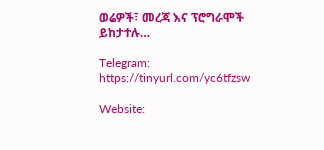ወሬዎች፣ መረጃ እና ፕሮግራሞች ይከታተሉ…

Telegram: https://tinyurl.com/yc6tfzsw

Website: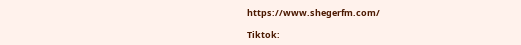https://www.shegerfm.com/

Tiktok: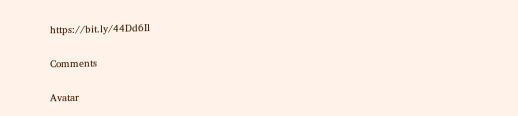https://bit.ly/44Dd6Il

Comments

Avatar